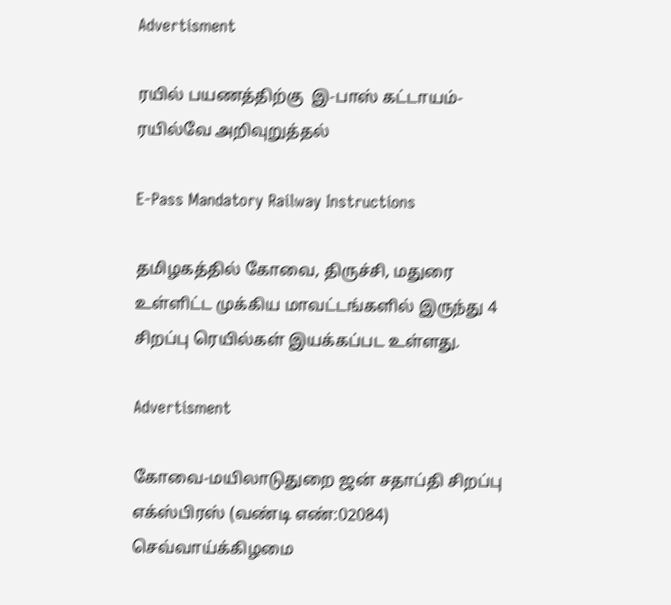Advertisment

ரயில் பயணத்திற்கு  இ-பாஸ் கட்டாயம்-ரயில்வே அறிவுறுத்தல்

E-Pass Mandatory Railway Instructions

தமிழகத்தில் கோவை, திருச்சி, மதுரை உள்ளிட்ட முக்கிய மாவட்டங்களில் இருந்து 4 சிறப்பு ரெயில்கள் இயக்கப்பட உள்ளது.

Advertisment

கோவை-மயிலாடுதுறை ஜன் சதாப்தி சிறப்பு எக்ஸ்பிரஸ் (வண்டி எண்:02084) செவ்வாய்க்கிழமை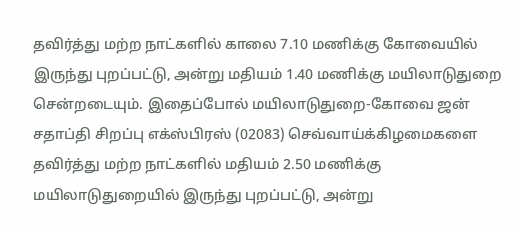தவிர்த்து மற்ற நாட்களில் காலை 7.10 மணிக்கு கோவையில் இருந்து புறப்பட்டு, அன்று மதியம் 1.40 மணிக்கு மயிலாடுதுறை சென்றடையும். இதைப்போல் மயிலாடுதுறை-கோவை ஜன் சதாப்தி சிறப்பு எக்ஸ்பிரஸ் (02083) செவ்வாய்க்கிழமைகளை தவிர்த்து மற்ற நாட்களில் மதியம் 2.50 மணிக்கு மயிலாடுதுறையில் இருந்து புறப்பட்டு, அன்று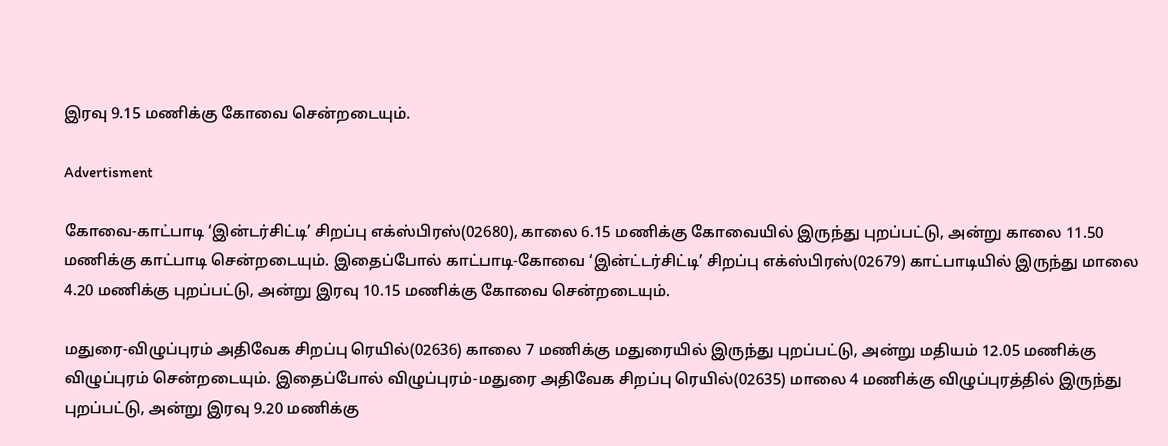இரவு 9.15 மணிக்கு கோவை சென்றடையும்.

Advertisment

கோவை-காட்பாடி ‘இன்டர்சிட்டி’ சிறப்பு எக்ஸ்பிரஸ்(02680), காலை 6.15 மணிக்கு கோவையில் இருந்து புறப்பட்டு, அன்று காலை 11.50 மணிக்கு காட்பாடி சென்றடையும். இதைப்போல் காட்பாடி-கோவை ‘இன்ட்டர்சிட்டி’ சிறப்பு எக்ஸ்பிரஸ்(02679) காட்பாடியில் இருந்து மாலை 4.20 மணிக்கு புறப்பட்டு, அன்று இரவு 10.15 மணிக்கு கோவை சென்றடையும்.

மதுரை-விழுப்புரம் அதிவேக சிறப்பு ரெயில்(02636) காலை 7 மணிக்கு மதுரையில் இருந்து புறப்பட்டு, அன்று மதியம் 12.05 மணிக்கு விழுப்புரம் சென்றடையும். இதைப்போல் விழுப்புரம்-மதுரை அதிவேக சிறப்பு ரெயில்(02635) மாலை 4 மணிக்கு விழுப்புரத்தில் இருந்து புறப்பட்டு, அன்று இரவு 9.20 மணிக்கு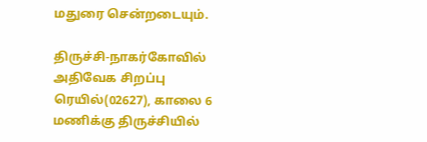மதுரை சென்றடையும்.

திருச்சி-நாகர்கோவில் அதிவேக சிறப்பு ரெயில்(02627), காலை 6 மணிக்கு திருச்சியில்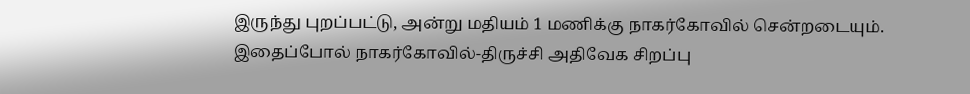இருந்து புறப்பட்டு, அன்று மதியம் 1 மணிக்கு நாகர்கோவில் சென்றடையும். இதைப்போல் நாகர்கோவில்-திருச்சி அதிவேக சிறப்பு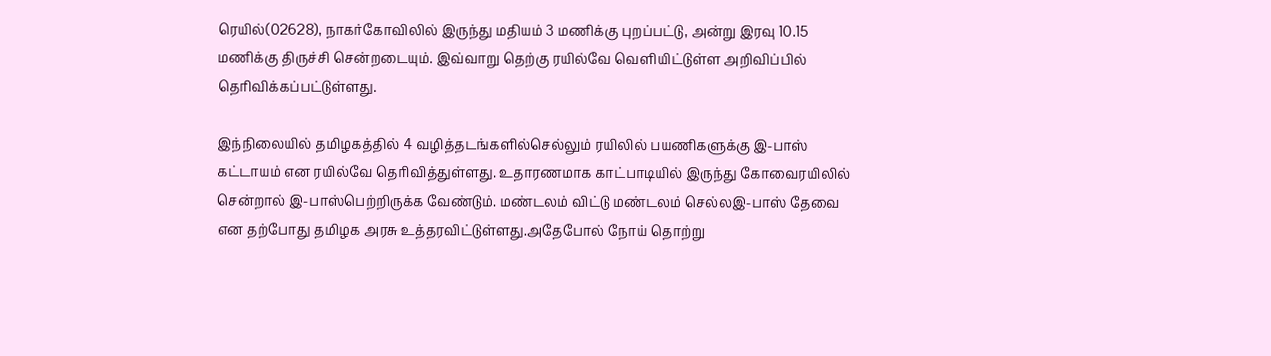ரெயில்(02628), நாகர்கோவிலில் இருந்து மதியம் 3 மணிக்கு புறப்பட்டு, அன்று இரவு 10.15 மணிக்கு திருச்சி சென்றடையும். இவ்வாறு தெற்கு ரயில்வே வெளியிட்டுள்ள அறிவிப்பில் தெரிவிக்கப்பட்டுள்ளது.

இந்நிலையில் தமிழகத்தில் 4 வழித்தடங்களில்செல்லும் ரயிலில் பயணிகளுக்கு இ-பாஸ் கட்டாயம் என ரயில்வே தெரிவித்துள்ளது. உதாரணமாக காட்பாடியில் இருந்து கோவைரயிலில் சென்றால் இ-பாஸ்பெற்றிருக்க வேண்டும். மண்டலம் விட்டு மண்டலம் செல்லஇ-பாஸ் தேவை என தற்போது தமிழக அரசு உத்தரவிட்டுள்ளது.அதேபோல் நோய் தொற்று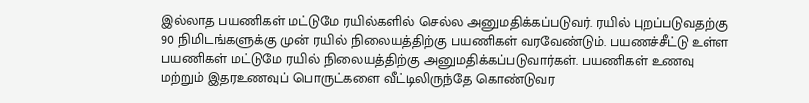இல்லாத பயணிகள் மட்டுமே ரயில்களில் செல்ல அனுமதிக்கப்படுவர். ரயில் புறப்படுவதற்கு 90 நிமிடங்களுக்கு முன் ரயில் நிலையத்திற்கு பயணிகள் வரவேண்டும். பயணச்சீட்டு உள்ள பயணிகள் மட்டுமே ரயில் நிலையத்திற்கு அனுமதிக்கப்படுவார்கள். பயணிகள் உணவு மற்றும் இதரஉணவுப் பொருட்களை வீட்டிலிருந்தே கொண்டுவர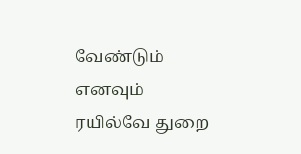வேண்டும் எனவும் ரயில்வே துறை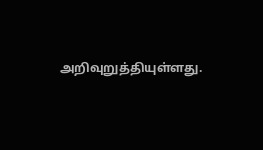அறிவுறுத்தியுள்ளது.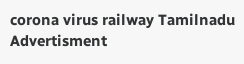corona virus railway Tamilnadu
Advertisment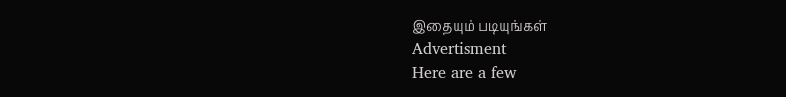இதையும் படியுங்கள்
Advertisment
Here are a few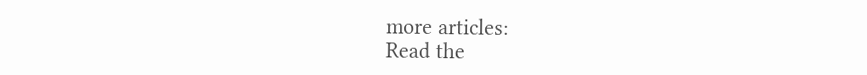more articles:
Read the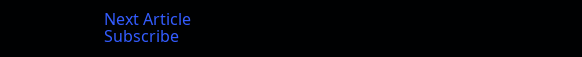Next Article
Subscribe